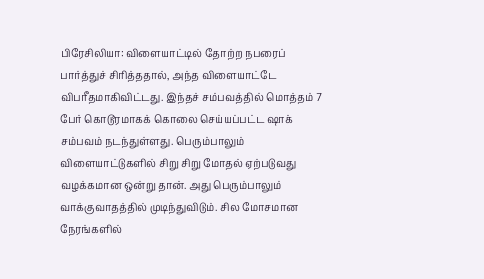பிரேசிலியா: விளையாட்டில் தோற்ற நபரைப் பார்த்துச் சிரித்ததால், அந்த விளையாட்டே விபரீதமாகிவிட்டது. இந்தச் சம்பவத்தில் மொத்தம் 7 பேர் கொடூரமாகக் கொலை செய்யப்பட்ட ஷாக் சம்பவம் நடந்துள்ளது. பெரும்பாலும் விளையாட்டுகளில் சிறு சிறு மோதல் ஏற்படுவது வழக்கமான ஒன்று தான். அது பெரும்பாலும் வாக்குவாதத்தில் முடிந்துவிடும். சில மோசமான நேரங்களில்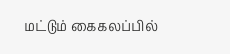மட்டும் கைகலப்பில்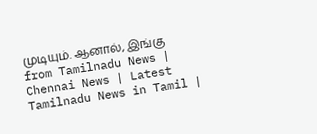முடியும். ஆனால், இங்கு
from Tamilnadu News | Chennai News | Latest Tamilnadu News in Tamil |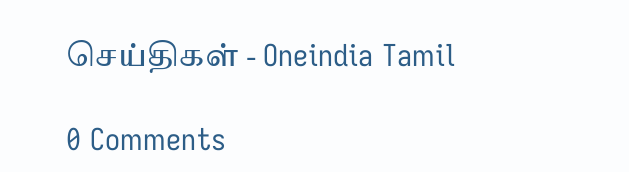செய்திகள் - Oneindia Tamil

0 Comments